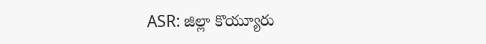ASR: జిల్లా కొయ్యూరు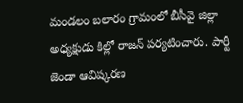మండలం బలారం గ్రామంలో బీసీవై జిల్లా అధ్యక్షుడు కిల్లో రాజన్ పర్యటించారు. పార్టీ జెండా ఆవిష్కరణ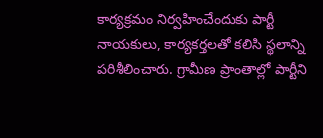కార్యక్రమం నిర్వహించేందుకు పార్టీ నాయకులు, కార్యకర్తలతో కలిసి స్థలాన్ని పరిశీలించారు. గ్రామీణ ప్రాంతాల్లో పార్టీని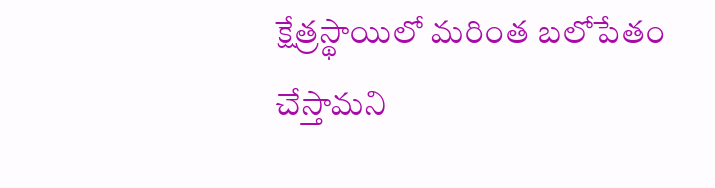క్షేత్రస్థాయిలో మరింత బలోపేతం చేస్తామని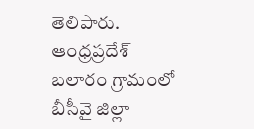తెలిపారు.
ఆంధ్రప్రదేశ్
బలారం గ్రామంలో బీసీవై జిల్లా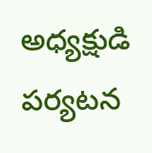అధ్యక్షుడి పర్యటన